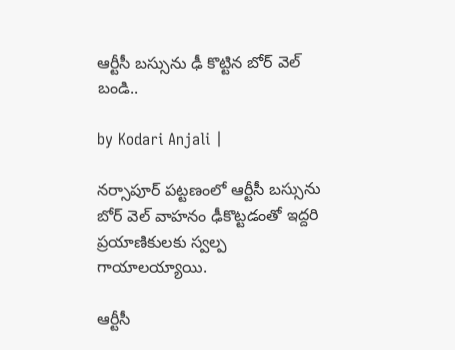ఆర్టీసీ బస్సును ఢీ కొట్టిన బోర్ వెల్ బండి..

by Kodari Anjali |

నర్సాపూర్ పట్టణంలో ఆర్టీసీ బస్సును బోర్ వెల్ వాహనం ఢీకొట్టడంతో ఇద్దరి ప్రయాణికులకు స్వల్ప గాయాలయ్యాయి.

ఆర్టీసీ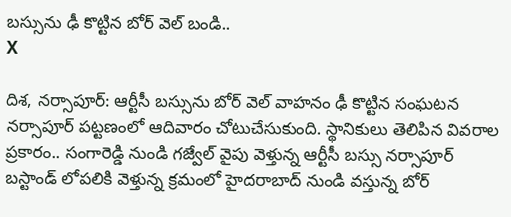బస్సును ఢీ కొట్టిన బోర్ వెల్ బండి..
X

దిశ, నర్సాపూర్: ఆర్టీసీ బస్సును బోర్ వెల్ వాహనం ఢీ కొట్టిన సంఘటన నర్సాపూర్ పట్టణంలో ఆదివారం చోటుచేసుకుంది. స్థానికులు తెలిపిన వివరాల ప్రకారం.. సంగారెడ్డి నుండి గజ్వేల్ వైపు వెళ్తున్న ఆర్టీసీ బస్సు నర్సాపూర్ బస్టాండ్ లోపలికి వెళ్తున్న క్రమంలో హైదరాబాద్ నుండి వస్తున్న బోర్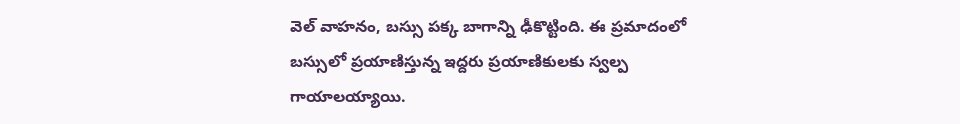వెల్ వాహనం, బస్సు పక్క బాగాన్ని ఢీకొట్టింది. ఈ ప్రమాదంలో బస్సులో ప్రయాణిస్తున్న ఇద్దరు ప్రయాణికులకు స్వల్ప గాయాలయ్యాయి.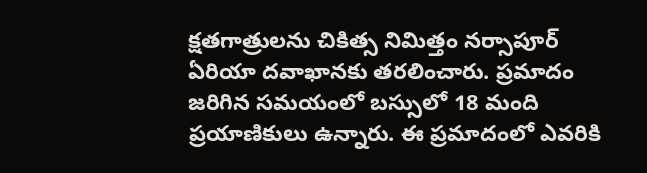క్షతగాత్రులను చికిత్స నిమిత్తం నర్సాపూర్ ఏరియా దవాఖానకు తరలించారు. ప్రమాదం జరిగిన సమయంలో బస్సులో 18 మంది ప్రయాణికులు ఉన్నారు. ఈ ప్రమాదంలో ఎవరికి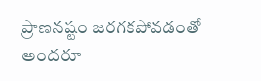ప్రాణనష్టం జరగకపోవడంతో అందరూ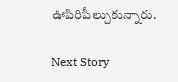ఊపిరిపీల్చుకున్నారు.

Next Story